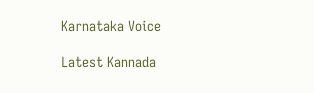Karnataka Voice

Latest Kannada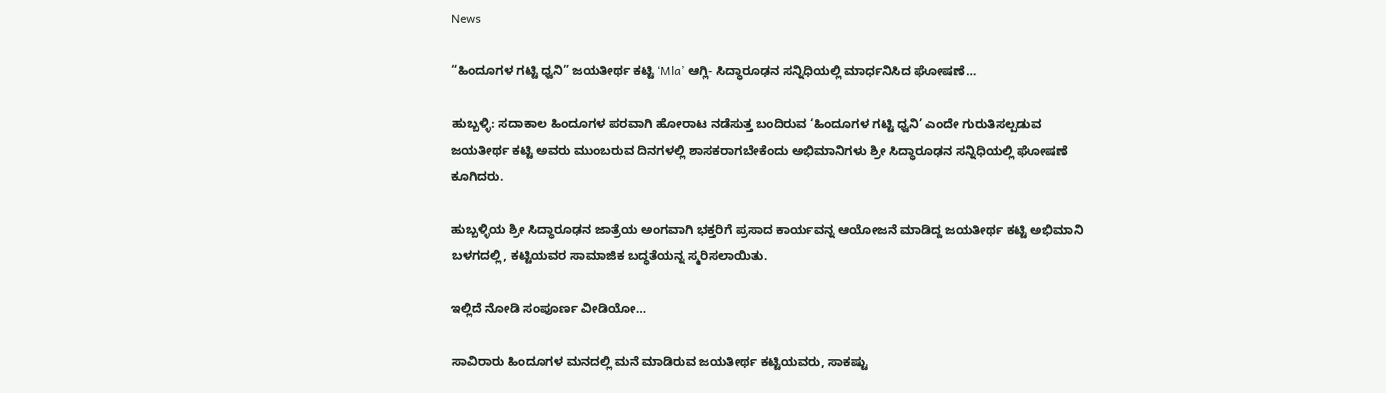News

“ಹಿಂದೂಗಳ ಗಟ್ಟಿ ಧ್ವನಿ” ಜಯತೀರ್ಥ ಕಟ್ಟಿ ‘Mla’ ಆಗ್ಲಿ- ಸಿದ್ಧಾರೂಢನ ಸನ್ನಿಧಿಯಲ್ಲಿ ಮಾರ್ಧನಿಸಿದ ಘೋಷಣೆ…

ಹುಬ್ಬಳ್ಳಿ: ಸದಾಕಾಲ ಹಿಂದೂಗಳ ಪರವಾಗಿ ಹೋರಾಟ ನಡೆಸುತ್ತ ಬಂದಿರುವ ‘ಹಿಂದೂಗಳ ಗಟ್ಟಿ ಧ್ವನಿ’ ಎಂದೇ ಗುರುತಿಸಲ್ಪಡುವ ಜಯತೀರ್ಥ ಕಟ್ಟಿ ಅವರು ಮುಂಬರುವ ದಿನಗಳಲ್ಲಿ ಶಾಸಕರಾಗಬೇಕೆಂದು ಅಭಿಮಾನಿಗಳು ಶ್ರೀ ಸಿದ್ಧಾರೂಢನ ಸನ್ನಿಧಿಯಲ್ಲಿ ಘೋಷಣೆ ಕೂಗಿದರು.

ಹುಬ್ಬಳ್ಳಿಯ ಶ್ರೀ ಸಿದ್ಧಾರೂಢನ ಜಾತ್ರೆಯ ಅಂಗವಾಗಿ ಭಕ್ತರಿಗೆ ಪ್ರಸಾದ ಕಾರ್ಯವನ್ನ ಆಯೋಜನೆ ಮಾಡಿದ್ದ ಜಯತೀರ್ಥ ಕಟ್ಟಿ ಅಭಿಮಾನಿ ಬಳಗದಲ್ಲಿ, ಕಟ್ಟಿಯವರ ಸಾಮಾಜಿಕ ಬದ್ಧತೆಯನ್ನ ಸ್ಮರಿಸಲಾಯಿತು.

ಇಲ್ಲಿದೆ ನೋಡಿ ಸಂಪೂರ್ಣ ವೀಡಿಯೋ…

ಸಾವಿರಾರು ಹಿಂದೂಗಳ ಮನದಲ್ಲಿ ಮನೆ ಮಾಡಿರುವ ಜಯತೀರ್ಥ ಕಟ್ಟಿಯವರು, ಸಾಕಷ್ಟು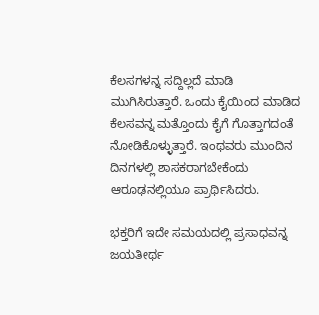ಕೆಲಸಗಳನ್ನ ಸದ್ದಿಲ್ಲದೆ ಮಾಡಿ ಮುಗಿಸಿರುತ್ತಾರೆ. ಒಂದು ಕೈಯಿಂದ ಮಾಡಿದ ಕೆಲಸವನ್ನ ಮತ್ತೊಂದು ಕೈಗೆ ಗೊತ್ತಾಗದಂತೆ ನೋಡಿಕೊಳ್ಳುತ್ತಾರೆ. ಇಂಥವರು ಮುಂದಿನ ದಿನಗಳಲ್ಲಿ ಶಾಸಕರಾಗಬೇಕೆಂದು ಆರೂಢನಲ್ಲಿಯೂ ಪ್ರಾರ್ಥಿಸಿದರು.

ಭಕ್ತರಿಗೆ ಇದೇ ಸಮಯದಲ್ಲಿ ಪ್ರಸಾಧವನ್ನ ಜಯತೀರ್ಥ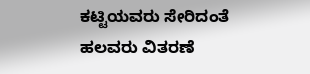ಕಟ್ಟಿಯವರು ಸೇರಿದಂತೆ ಹಲವರು ವಿತರಣೆ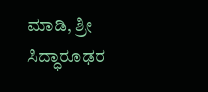ಮಾಡಿ, ಶ್ರೀ ಸಿದ್ಧಾರೂಢರ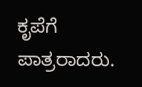ಕೃಪೆಗೆ ಪಾತ್ರರಾದರು.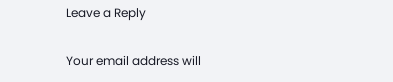Leave a Reply

Your email address will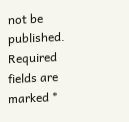not be published. Required fields are marked *